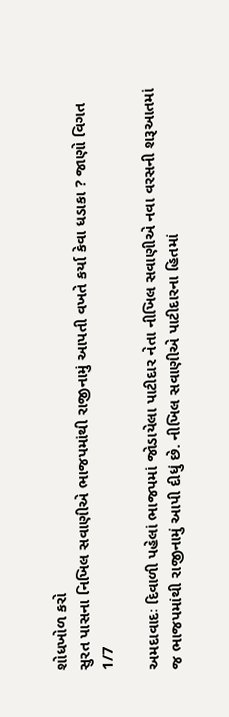શોધખોળ કરો
સુરત પાસના નિખિલ સવાણીએ ભાજપમાંથી રાજીનામું આપતી વખતે કર્યા કેવા ધડાકા ? જાણો વિગત
1/7

અમદાવાદઃ દિવાળી પહેલાં ભાજપમાં જોડાયેલા પાટીદાર નેતા નીખિલ સવાણીએ નવા વરસની શરૂઆતમાં જ ભાજપમાંથી રાજીનામું આપી દીધું છે. નીખિલ સવાણીએ પાટીદારના હિતમાં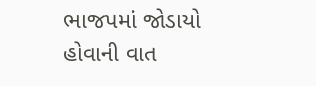ભાજપમાં જોડાયો હોવાની વાત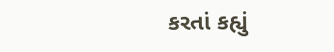કરતાં કહ્યું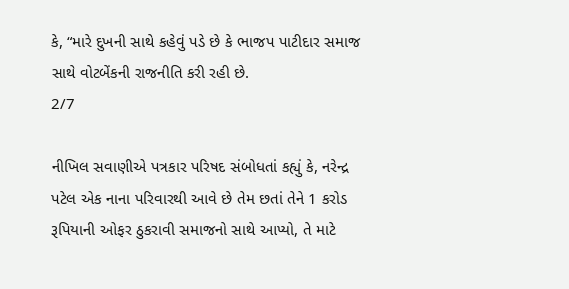કે, “મારે દુખની સાથે કહેવું પડે છે કે ભાજપ પાટીદાર સમાજ સાથે વોટબેંકની રાજનીતિ કરી રહી છે.
2/7

નીખિલ સવાણીએ પત્રકાર પરિષદ સંબોધતાં કહ્યું કે, નરેન્દ્ર પટેલ એક નાના પરિવારથી આવે છે તેમ છતાં તેને 1 કરોડ રૂપિયાની ઓફર ઠુકરાવી સમાજનો સાથે આપ્યો, તે માટે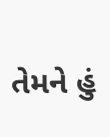તેમને હું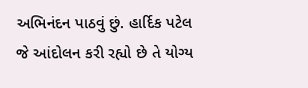અભિનંદન પાઠવું છું. હાર્દિક પટેલ જે આંદોલન કરી રહ્યો છે તે યોગ્ય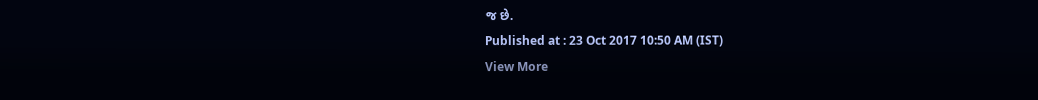જ છે.
Published at : 23 Oct 2017 10:50 AM (IST)
View More